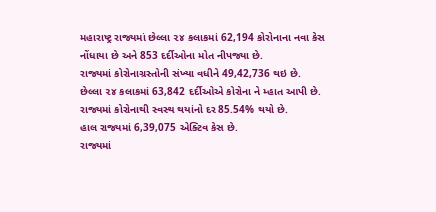મહારાષ્ટ્ર રાજ્યમાં છેલ્લા ૨૪ કલાકમાં 62,194 કોરોનાના નવા કેસ નોંધાયા છે અને 853 દર્દીઓના મોત નીપજ્યા છે.
રાજ્યમાં કોરોનાગ્રસ્તોની સંખ્યા વધીને 49,42,736 થઇ છે.
છેલ્લા ૨૪ કલાકમાં 63,842 દર્દીઓએ કોરોના ને મ્હાત આપી છે.
રાજ્યમાં કોરોનાથી સ્વસ્થ થયાંનો દર 85.54% થયો છે.
હાલ રાજ્યમાં 6,39,075 એક્ટિવ કેસ છે.
રાજ્યમાં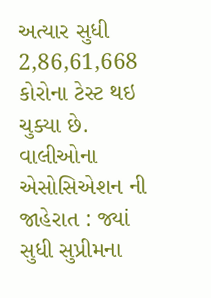અત્યાર સુધી 2,86,61,668 કોરોના ટેસ્ટ થઇ ચુક્યા છે.
વાલીઓના એસોસિએશન ની જાહેરાત : જ્યાં સુધી સુપ્રીમના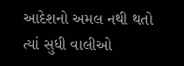આદેશનો અમલ નથી થતો ત્યાં સુધી વાલીઓ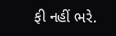ફી નહીં ભરે.